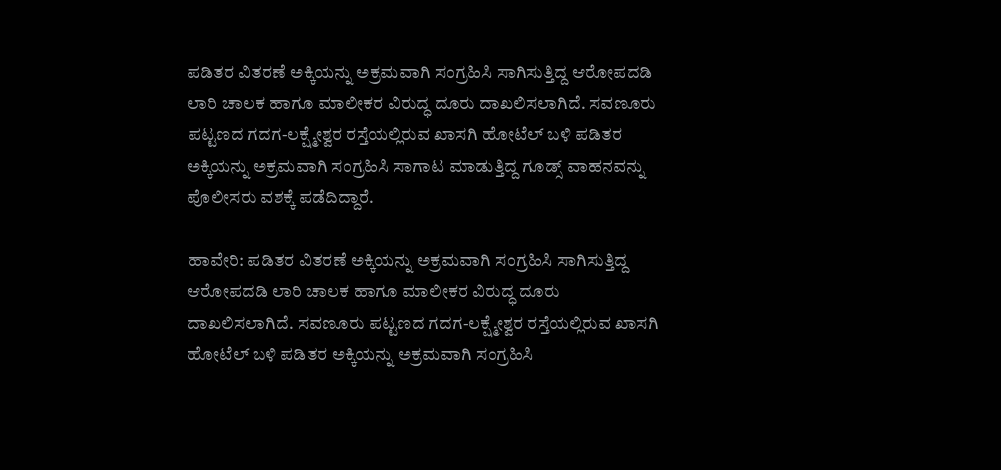ಪಡಿತರ ವಿತರಣೆ ಅಕ್ಕಿಯನ್ನು ಅಕ್ರಮವಾಗಿ ಸಂಗ್ರಹಿಸಿ ಸಾಗಿಸುತ್ತಿದ್ದ ಆರೋಪದಡಿ ಲಾರಿ ಚಾಲಕ ಹಾಗೂ ಮಾಲೀಕರ ವಿರುದ್ಧ ದೂರು ದಾಖಲಿಸಲಾಗಿದೆ. ಸವಣೂರು ಪಟ್ಟಣದ ಗದಗ-ಲಕ್ಷ್ಮೇಶ್ವರ ರಸ್ತೆಯಲ್ಲಿರುವ ಖಾಸಗಿ ಹೋಟೆಲ್ ಬಳಿ ಪಡಿತರ ಅಕ್ಕಿಯನ್ನು ಅಕ್ರಮವಾಗಿ ಸಂಗ್ರಹಿಸಿ ಸಾಗಾಟ ಮಾಡುತ್ತಿದ್ದ ಗೂಡ್ಸ್ ವಾಹನವನ್ನು ಪೊಲೀಸರು ವಶಕ್ಕೆ ಪಡೆದಿದ್ದಾರೆ.

ಹಾವೇರಿ: ಪಡಿತರ ವಿತರಣೆ ಅಕ್ಕಿಯನ್ನು ಅಕ್ರಮವಾಗಿ ಸಂಗ್ರಹಿಸಿ ಸಾಗಿಸುತ್ತಿದ್ದ ಆರೋಪದಡಿ ಲಾರಿ ಚಾಲಕ ಹಾಗೂ ಮಾಲೀಕರ ವಿರುದ್ಧ ದೂರು ದಾಖಲಿಸಲಾಗಿದೆ. ಸವಣೂರು ಪಟ್ಟಣದ ಗದಗ-ಲಕ್ಷ್ಮೇಶ್ವರ ರಸ್ತೆಯಲ್ಲಿರುವ ಖಾಸಗಿ ಹೋಟೆಲ್ ಬಳಿ ಪಡಿತರ ಅಕ್ಕಿಯನ್ನು ಅಕ್ರಮವಾಗಿ ಸಂಗ್ರಹಿಸಿ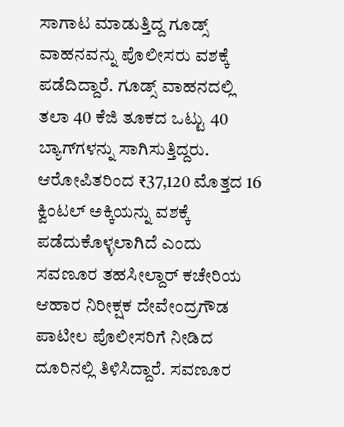ಸಾಗಾಟ ಮಾಡುತ್ತಿದ್ದ ಗೂಡ್ಸ್ ವಾಹನವನ್ನು ಪೊಲೀಸರು ವಶಕ್ಕೆ ಪಡೆದಿದ್ದಾರೆ. ಗೂಡ್ಸ್ ವಾಹನದಲ್ಲಿ ತಲಾ 40 ಕೆಜಿ ತೂಕದ ಒಟ್ಟು 40 ಬ್ಯಾಗ್‌ಗಳನ್ನು ಸಾಗಿಸುತ್ತಿದ್ದರು. ಆರೋಪಿತರಿಂದ ₹37,120 ಮೊತ್ತದ 16 ಕ್ವಿಂಟಲ್ ಅಕ್ಕಿಯನ್ನು ವಶಕ್ಕೆ ಪಡೆದುಕೊಳ್ಳಲಾಗಿದೆ ಎಂದು ಸವಣೂರ ತಹಸೀಲ್ದಾರ್ ಕಚೇರಿಯ ಆಹಾರ ನಿರೀಕ್ಷಕ ದೇವೇಂದ್ರಗೌಡ ಪಾಟೀಲ ಪೊಲೀಸರಿಗೆ ನೀಡಿದ ದೂರಿನಲ್ಲಿ ತಿಳಿಸಿದ್ದಾರೆ. ಸವಣೂರ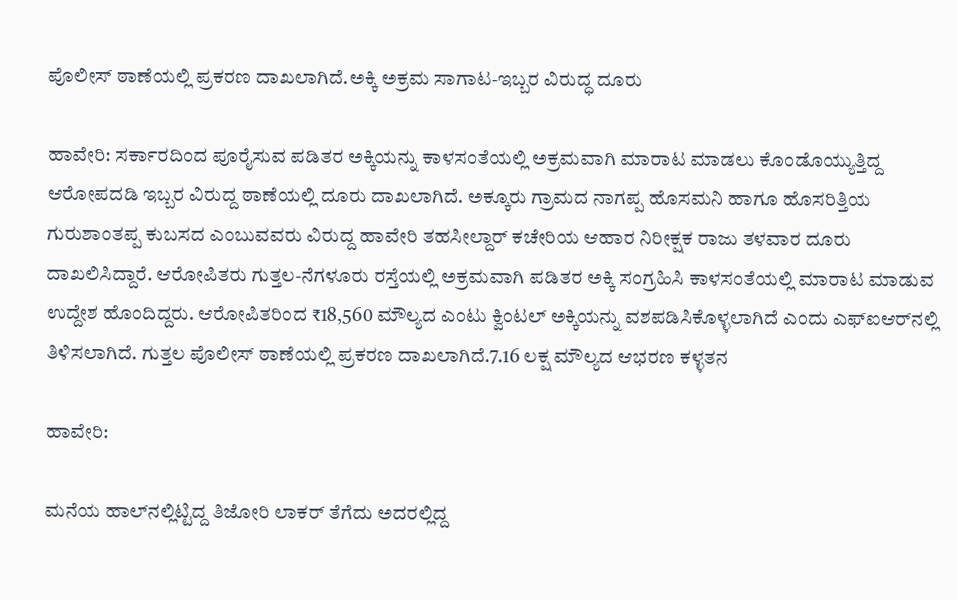ಪೊಲೀಸ್ ಠಾಣೆಯಲ್ಲಿ ಪ್ರಕರಣ ದಾಖಲಾಗಿದೆ.ಅಕ್ಕಿ ಅಕ್ರಮ ಸಾಗಾಟ-ಇಬ್ಬರ ವಿರುದ್ಧ ದೂರು

ಹಾವೇರಿ: ಸರ್ಕಾರದಿಂದ ಪೂರೈಸುವ ಪಡಿತರ ಅಕ್ಕಿಯನ್ನು ಕಾಳಸಂತೆಯಲ್ಲಿ ಅಕ್ರಮವಾಗಿ ಮಾರಾಟ ಮಾಡಲು ಕೊಂಡೊಯ್ಯುತ್ತಿದ್ದ ಆರೋಪದಡಿ ಇಬ್ಬರ ವಿರುದ್ದ ಠಾಣೆಯಲ್ಲಿ ದೂರು ದಾಖಲಾಗಿದೆ. ಅಕ್ಕೂರು ಗ್ರಾಮದ ನಾಗಪ್ಪ ಹೊಸಮನಿ ಹಾಗೂ ಹೊಸರಿತ್ತಿಯ ಗುರುಶಾಂತಪ್ಪ ಕುಬಸದ ಎಂಬುವವರು ವಿರುದ್ದ ಹಾವೇರಿ ತಹಸೀಲ್ದಾರ್ ಕಚೇರಿಯ ಆಹಾರ ನಿರೀಕ್ಷಕ ರಾಜು ತಳವಾರ ದೂರು ದಾಖಲಿಸಿದ್ದಾರೆ. ಆರೋಪಿತರು ಗುತ್ತಲ-ನೆಗಳೂರು ರಸ್ತೆಯಲ್ಲಿ ಅಕ್ರಮವಾಗಿ ಪಡಿತರ ಅಕ್ಕಿ ಸಂಗ್ರಹಿಸಿ ಕಾಳಸಂತೆಯಲ್ಲಿ ಮಾರಾಟ ಮಾಡುವ ಉದ್ದೇಶ ಹೊಂದಿದ್ದರು. ಆರೋಪಿತರಿಂದ ₹18,560 ಮೌಲ್ಯದ ಎಂಟು ಕ್ವಿಂಟಲ್ ಅಕ್ಕಿಯನ್ನು ವಶಪಡಿಸಿಕೊಳ್ಳಲಾಗಿದೆ ಎಂದು ಎಫ್‌ಐಆರ್‌ನಲ್ಲಿ ತಿಳಿಸಲಾಗಿದೆ. ಗುತ್ತಲ ಪೊಲೀಸ್ ಠಾಣೆಯಲ್ಲಿ ಪ್ರಕರಣ ದಾಖಲಾಗಿದೆ.7.16 ಲಕ್ಷ ಮೌಲ್ಯದ ಆಭರಣ ಕಳ್ಳತನ

ಹಾವೇರಿ:

ಮನೆಯ ಹಾಲ್‌ನಲ್ಲಿಟ್ಟಿದ್ದ ತಿಜೋರಿ ಲಾಕರ್ ತೆಗೆದು ಅದರಲ್ಲಿದ್ದ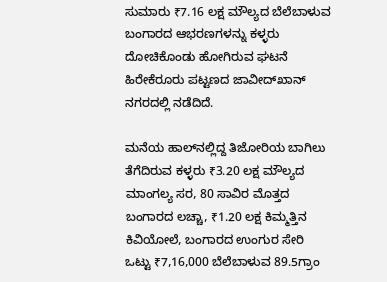ಸುಮಾರು ₹7.16 ಲಕ್ಷ ಮೌಲ್ಯದ ಬೆಲೆಬಾಳುವ ಬಂಗಾರದ ಆಭರಣಗಳನ್ನು ಕಳ್ಳರು ದೋಚಿಕೊಂಡು ಹೋಗಿರುವ ಘಟನೆ ಹಿರೇಕೆರೂರು ಪಟ್ಟಣದ ಜಾವೀದ್‌ಖಾನ್ ನಗರದಲ್ಲಿ ನಡೆದಿದೆ.

ಮನೆಯ ಹಾಲ್‌ನಲ್ಲಿದ್ದ ತಿಜೋರಿಯ ಬಾಗಿಲು ತೆಗೆದಿರುವ ಕಳ್ಳರು ₹3.20 ಲಕ್ಷ ಮೌಲ್ಯದ ಮಾಂಗಲ್ಯ ಸರ, 80 ಸಾವಿರ ಮೊತ್ತದ ಬಂಗಾರದ ಲಚ್ಚಾ, ₹1.20 ಲಕ್ಷ ಕಿಮ್ಮತ್ತಿನ ಕಿವಿಯೋಲೆ, ಬಂಗಾರದ ಉಂಗುರ ಸೇರಿ ಒಟ್ಟು ₹7,16,000 ಬೆಲೆಬಾಳುವ 89.5ಗ್ರಾಂ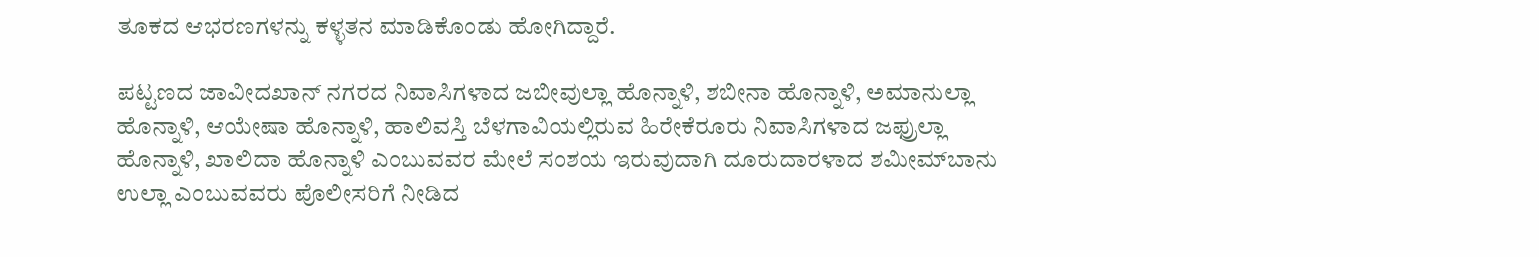ತೂಕದ ಆಭರಣಗಳನ್ನು ಕಳ್ಳತನ ಮಾಡಿಕೊಂಡು ಹೋಗಿದ್ದಾರೆ.

ಪಟ್ಟಣದ ಜಾವೀದಖಾನ್ ನಗರದ ನಿವಾಸಿಗಳಾದ ಜಬೀವುಲ್ಲಾ ಹೊನ್ನಾಳಿ, ಶಬೀನಾ ಹೊನ್ನಾಳಿ, ಅಮಾನುಲ್ಲಾ ಹೊನ್ನಾಳಿ, ಆಯೇಷಾ ಹೊನ್ನಾಳಿ, ಹಾಲಿವಸ್ತಿ ಬೆಳಗಾವಿಯಲ್ಲಿರುವ ಹಿರೇಕೆರೂರು ನಿವಾಸಿಗಳಾದ ಜಫ್ರುಲ್ಲಾ ಹೊನ್ನಾಳಿ, ಖಾಲಿದಾ ಹೊನ್ನಾಳಿ ಎಂಬುವವರ ಮೇಲೆ ಸಂಶಯ ಇರುವುದಾಗಿ ದೂರುದಾರಳಾದ ಶಮೀಮ್‌ಬಾನು ಉಲ್ಲಾ ಎಂಬುವವರು ಪೊಲೀಸರಿಗೆ ನೀಡಿದ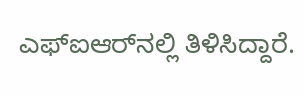ಎಫ್‌ಐಆರ್‌ನಲ್ಲಿ ತಿಳಿಸಿದ್ದಾರೆ.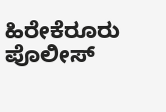ಹಿರೇಕೆರೂರು ಪೊಲೀಸ್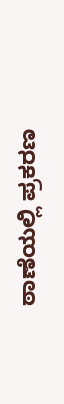ಠಾಣೆಯಲ್ಲಿ ಪ್ರಕರಣ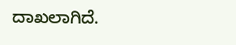ದಾಖಲಾಗಿದೆ.